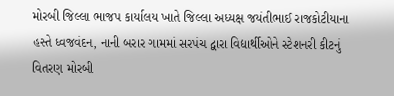મોરબી જિલ્લા ભાજપ કાર્યાલય ખાતે જિલ્લા અધ્યક્ષ જયંતીભાઈ રાજકોટીયાના હસ્તે ધ્વજવંદન, નાની બરાર ગામમાં સરપંચ દ્વારા વિદ્યાર્થીઓને સ્ટેશનરી કીટનું વિતરણ મોરબી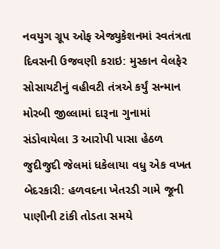નવયુગ ગ્રૂપ ઓફ એજ્યુકેશનમાં સ્વતંત્રતા દિવસની ઉજવણી કરાઇ: મુસ્કાન વેલફેર સોસાયટીનું વહીવટી તંત્રએ કર્યું સન્માન મોરબી જીલ્લામાં દારૂના ગુનામાં સંડોવાયેલા 3 આરોપી પાસા હેઠળ જુદીજુદી જેલમાં ધકેલાયા વધુ એક વખત બેદરકારી: હળવદના ખેતરડી ગામે જૂની પાણીની ટાંકી તોડતા સમયે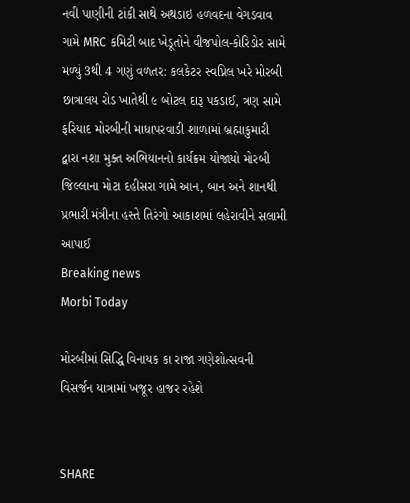નવી પાણીની ટાંકી સાથે અથડાઇ હળવદના વેગડવાવ ગામે MRC કમિટી બાદ ખેડૂતોને વીજપોલ-કોરિડોર સામે મળ્યું 3થી 4 ગણું વળતર: કલકેટર સ્વપ્નિલ ખરે મોરબી છાત્રાલય રોડ ખાતેથી ૯ બોટલ દારૂ પકડાઈ, ત્રણ સામે ફરિયાદ મોરબીની માધાપરવાડી શાળામાં બ્રહ્માકુમારી દ્વારા નશા મુક્ત અભિયાનનો કાર્યક્રમ યોજાયો મોરબી જિલ્લાના મોટા દહીસરા ગામે આન, બાન અને શાનથી પ્રભારી મંત્રીના હસ્તે તિરંગો આકાશમાં લહેરાવીને સલામી આપાઈ
Breaking news
Morbi Today

મોરબીમાં સિદ્ધિ વિનાયક કા રાજા ગણેશોત્સવની વિસર્જન યાત્રામાં ખજૂર હાજર રહેશે


SHARE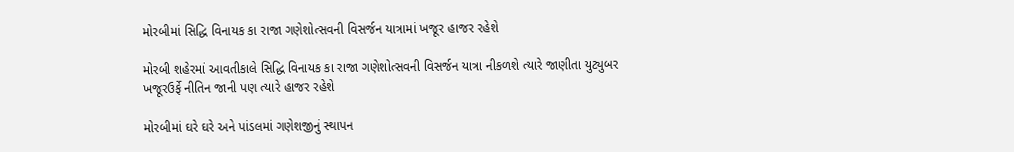મોરબીમાં સિદ્ધિ વિનાયક કા રાજા ગણેશોત્સવની વિસર્જન યાત્રામાં ખજૂર હાજર રહેશે

મોરબી શહેરમાં આવતીકાલે સિદ્ધિ વિનાયક કા રાજા ગણેશોત્સવની વિસર્જન યાત્રા નીકળશે ત્યારે જાણીતા યુટ્યુબર ખજૂરઉર્ફે નીતિન જાની પણ ત્યારે હાજર રહેશે

મોરબીમાં ઘરે ઘરે અને પાંડલમાં ગણેશજીનું સ્થાપન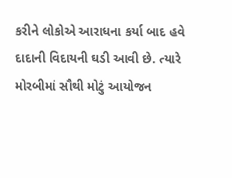કરીને લોકોએ આરાધના કર્યા બાદ હવે દાદાની વિદાયની ઘડી આવી છે. ત્યારે મોરબીમાં સૌથી મોટું આયોજન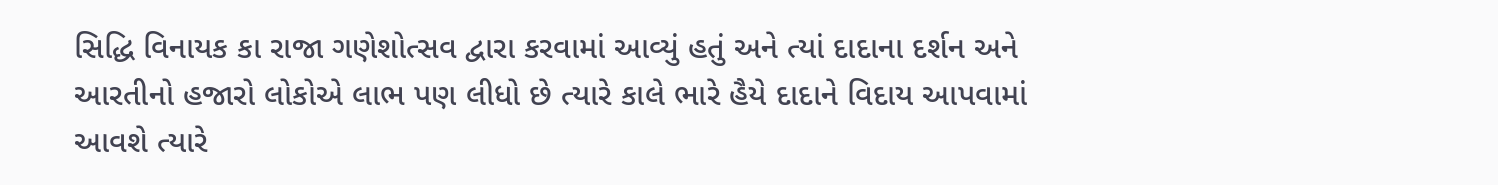સિદ્ધિ વિનાયક કા રાજા ગણેશોત્સવ દ્વારા કરવામાં આવ્યું હતું અને ત્યાં દાદાના દર્શન અને આરતીનો હજારો લોકોએ લાભ પણ લીધો છે ત્યારે કાલે ભારે હૈયે દાદાને વિદાય આપવામાં આવશે ત્યારે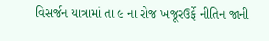વિસર્જન યાત્રામાં તા ૯ ના રોજ ખજૂરઉર્ફે નીતિન જાની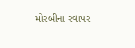મોરબીના રવાપર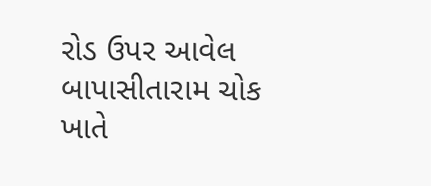રોડ ઉપર આવેલ બાપાસીતારામ ચોક ખાતે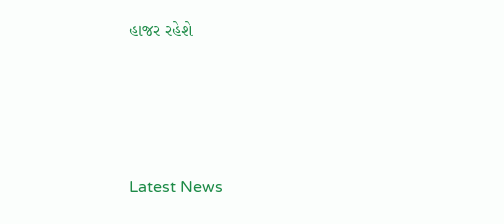હાજર રહેશે






Latest News